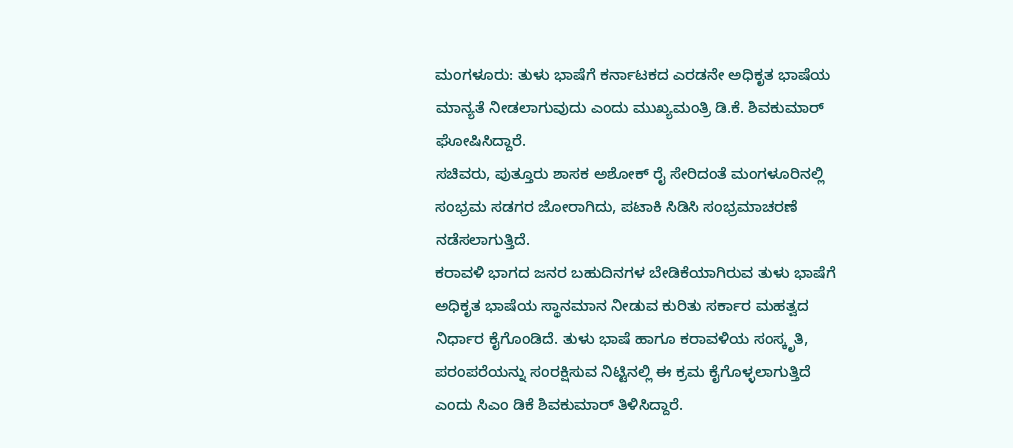ಮಂಗಳೂರು: ತುಳು ಭಾಷೆಗೆ ಕರ್ನಾಟಕದ ಎರಡನೇ ಅಧಿಕೃತ ಭಾಷೆಯ ಮಾನ್ಯತೆ ನೀಡಲಾಗುವುದು ಎಂದು ಮುಖ್ಯಮಂತ್ರಿ ಡಿ.ಕೆ. ಶಿವಕುಮಾರ್ ಘೋಷಿಸಿದ್ದಾರೆ.
ಸಚಿವರು, ಪುತ್ತೂರು ಶಾಸಕ ಅಶೋಕ್ ರೈ ಸೇರಿದಂತೆ ಮಂಗಳೂರಿನಲ್ಲಿ ಸಂಭ್ರಮ ಸಡಗರ ಜೋರಾಗಿದು, ಪಟಾಕಿ ಸಿಡಿಸಿ ಸಂಭ್ರಮಾಚರಣೆ ನಡೆಸಲಾಗುತ್ತಿದೆ.
ಕರಾವಳಿ ಭಾಗದ ಜನರ ಬಹುದಿನಗಳ ಬೇಡಿಕೆಯಾಗಿರುವ ತುಳು ಭಾಷೆಗೆ ಅಧಿಕೃತ ಭಾಷೆಯ ಸ್ಥಾನಮಾನ ನೀಡುವ ಕುರಿತು ಸರ್ಕಾರ ಮಹತ್ವದ ನಿರ್ಧಾರ ಕೈಗೊಂಡಿದೆ. ತುಳು ಭಾಷೆ ಹಾಗೂ ಕರಾವಳಿಯ ಸಂಸ್ಕೃತಿ, ಪರಂಪರೆಯನ್ನು ಸಂರಕ್ಷಿಸುವ ನಿಟ್ಟಿನಲ್ಲಿ ಈ ಕ್ರಮ ಕೈಗೊಳ್ಳಲಾಗುತ್ತಿದೆ ಎಂದು ಸಿಎಂ ಡಿಕೆ ಶಿವಕುಮಾರ್ ತಿಳಿಸಿದ್ದಾರೆ.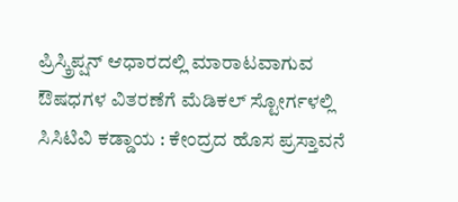ಪ್ರಿಸ್ಕ್ರಿಪ್ಷನ್ ಆಧಾರದಲ್ಲಿ ಮಾರಾಟವಾಗುವ ಔಷಧಗಳ ವಿತರಣೆಗೆ ಮೆಡಿಕಲ್ ಸ್ಟೋರ್ಗಳಲ್ಲಿ ಸಿಸಿಟಿವಿ ಕಡ್ಡಾಯ : ಕೇಂದ್ರದ ಹೊಸ ಪ್ರಸ್ತಾವನೆ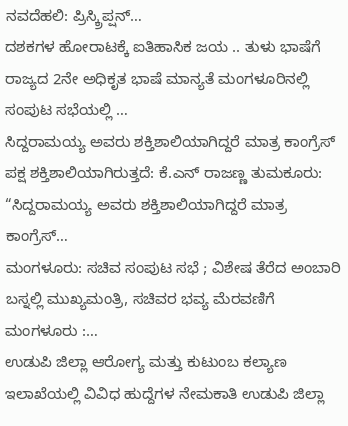ನವದೆಹಲಿ: ಪ್ರಿಸ್ಕ್ರಿಪ್ಷನ್…
ದಶಕಗಳ ಹೋರಾಟಕ್ಕೆ ಐತಿಹಾಸಿಕ ಜಯ .. ತುಳು ಭಾಷೆಗೆ ರಾಜ್ಯದ 2ನೇ ಅಧಿಕೃತ ಭಾಷೆ ಮಾನ್ಯತೆ ಮಂಗಳೂರಿನಲ್ಲಿ ಸಂಪುಟ ಸಭೆಯಲ್ಲಿ …
ಸಿದ್ದರಾಮಯ್ಯ ಅವರು ಶಕ್ತಿಶಾಲಿಯಾಗಿದ್ದರೆ ಮಾತ್ರ ಕಾಂಗ್ರೆಸ್ ಪಕ್ಷ ಶಕ್ತಿಶಾಲಿಯಾಗಿರುತ್ತದೆ: ಕೆ.ಎನ್ ರಾಜಣ್ಣ ತುಮಕೂರು: “ಸಿದ್ದರಾಮಯ್ಯ ಅವರು ಶಕ್ತಿಶಾಲಿಯಾಗಿದ್ದರೆ ಮಾತ್ರ ಕಾಂಗ್ರೆಸ್…
ಮಂಗಳೂರು: ಸಚಿವ ಸಂಪುಟ ಸಭೆ ; ವಿಶೇಷ ತೆರೆದ ಅಂಬಾರಿ ಬಸ್ನಲ್ಲಿ ಮುಖ್ಯಮಂತ್ರಿ, ಸಚಿವರ ಭವ್ಯ ಮೆರವಣಿಗೆ ಮಂಗಳೂರು :…
ಉಡುಪಿ ಜಿಲ್ಲಾ ಆರೋಗ್ಯ ಮತ್ತು ಕುಟುಂಬ ಕಲ್ಯಾಣ ಇಲಾಖೆಯಲ್ಲಿ ವಿವಿಧ ಹುದ್ದೆಗಳ ನೇಮಕಾತಿ ಉಡುಪಿ ಜಿಲ್ಲಾ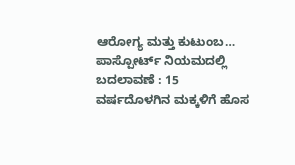ಆರೋಗ್ಯ ಮತ್ತು ಕುಟುಂಬ…
ಪಾಸ್ಪೋರ್ಟ್ ನಿಯಮದಲ್ಲಿ ಬದಲಾವಣೆ : 15 ವರ್ಷದೊಳಗಿನ ಮಕ್ಕಳಿಗೆ ಹೊಸ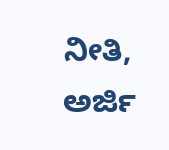ನೀತಿ, ಅರ್ಜಿ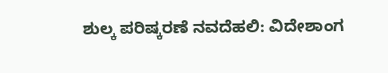ಶುಲ್ಕ ಪರಿಷ್ಕರಣೆ ನವದೆಹಲಿ: ವಿದೇಶಾಂಗ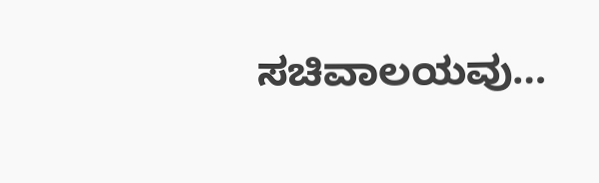ಸಚಿವಾಲಯವು…